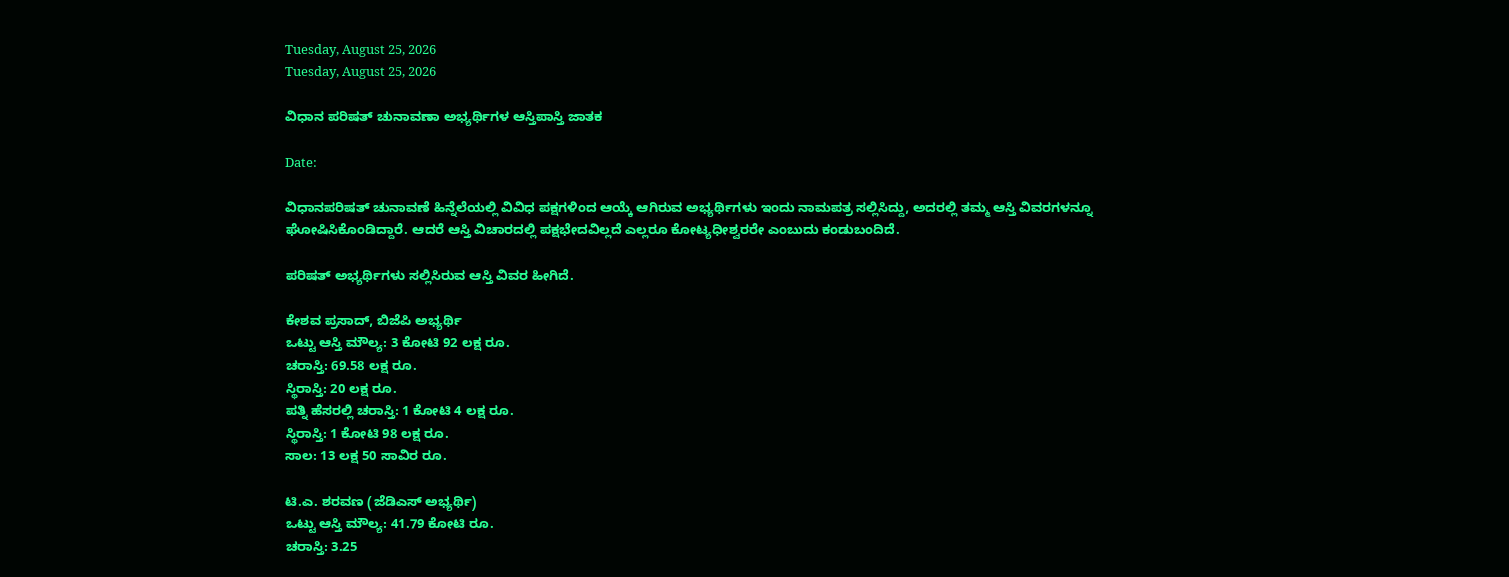Tuesday, August 25, 2026
Tuesday, August 25, 2026

ವಿಧಾನ ಪರಿಷತ್ ಚುನಾವಣಾ ಅಭ್ಯರ್ಥಿಗಳ ಆಸ್ತಿಪಾಸ್ತಿ ಜಾತಕ

Date:

ವಿಧಾನಪರಿಷತ್ ಚುನಾವಣೆ ಹಿನ್ನೆಲೆಯಲ್ಲಿ ವಿವಿಧ ಪಕ್ಷಗಳಿಂದ ಆಯ್ಕೆ ಆಗಿರುವ ಅಭ್ಯರ್ಥಿಗಳು ಇಂದು ನಾಮಪತ್ರ ಸಲ್ಲಿಸಿದ್ದು, ಅದರಲ್ಲಿ ತಮ್ಮ ಆಸ್ತಿ ವಿವರಗಳನ್ನೂ ಘೋಷಿಸಿಕೊಂಡಿದ್ದಾರೆ. ಆದರೆ ಆಸ್ತಿ ವಿಚಾರದಲ್ಲಿ ಪಕ್ಷಭೇದವಿಲ್ಲದೆ ಎಲ್ಲರೂ ಕೋಟ್ಯಧೀಶ್ವರರೇ ಎಂಬುದು ಕಂಡುಬಂದಿದೆ.

ಪರಿಷತ್ ಅಭ್ಯರ್ಥಿಗಳು ಸಲ್ಲಿಸಿರುವ ಆಸ್ತಿ ವಿವರ ಹೀಗಿದೆ.

ಕೇಶವ ಪ್ರಸಾದ್, ಬಿಜೆಪಿ ಅಭ್ಯರ್ಥಿ
ಒಟ್ಟು ಆಸ್ತಿ ಮೌಲ್ಯ: 3 ಕೋಟಿ 92 ಲಕ್ಷ ರೂ.
ಚರಾಸ್ತಿ: 69.58 ಲಕ್ಷ ರೂ.
ಸ್ಥಿರಾಸ್ತಿ: 20 ಲಕ್ಷ ರೂ.
ಪತ್ನಿ ಹೆಸರಲ್ಲಿ ಚರಾಸ್ತಿ: 1 ಕೋಟಿ 4 ಲಕ್ಷ ರೂ.
ಸ್ಥಿರಾಸ್ತಿ: 1 ಕೋಟಿ 98 ಲಕ್ಷ ರೂ.
ಸಾಲ: 13 ಲಕ್ಷ 50 ಸಾವಿರ ರೂ.

ಟಿ.ಎ. ಶರವಣ (ಜೆಡಿಎಸ್ ಅಭ್ಯರ್ಥಿ)
ಒಟ್ಟು ಆಸ್ತಿ ಮೌಲ್ಯ: 41.79 ಕೋಟಿ ರೂ.
ಚರಾಸ್ತಿ: 3.25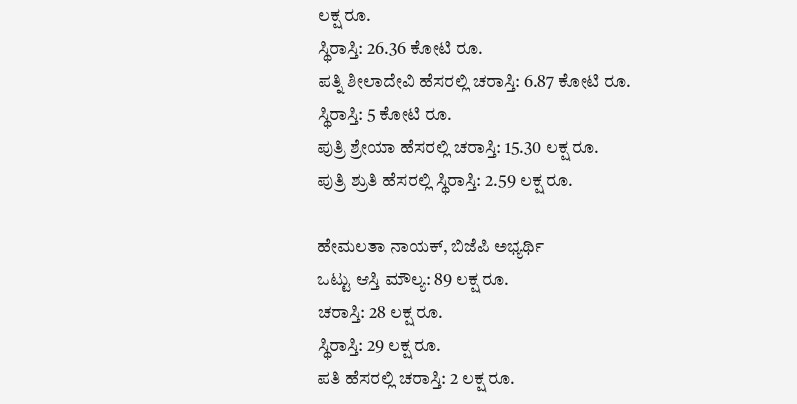ಲಕ್ಷ ರೂ.
ಸ್ಥಿರಾಸ್ತಿ: 26.36 ಕೋಟಿ ರೂ.
ಪತ್ನಿ ಶೀಲಾದೇವಿ ಹೆಸರಲ್ಲಿ ಚರಾಸ್ತಿ: 6.87 ಕೋಟಿ ರೂ.
ಸ್ಥಿರಾಸ್ತಿ: 5 ಕೋಟಿ ರೂ.
ಪುತ್ರಿ ಶ್ರೇಯಾ ಹೆಸರಲ್ಲಿ ಚರಾಸ್ತಿ: 15.30 ಲಕ್ಷ ರೂ.
ಪುತ್ರಿ ಶ್ರುತಿ ಹೆಸರಲ್ಲಿ ಸ್ಥಿರಾಸ್ತಿ: 2.59 ಲಕ್ಷ ರೂ.

ಹೇಮಲತಾ ನಾಯಕ್, ಬಿಜೆಪಿ ಅಭ್ಯರ್ಥಿ
ಒಟ್ಟು ಆಸ್ತಿ ಮೌಲ್ಯ: 89 ಲಕ್ಷ ರೂ.
ಚರಾಸ್ತಿ: 28 ಲಕ್ಷ ರೂ.
ಸ್ಥಿರಾಸ್ತಿ: 29 ಲಕ್ಷ ರೂ.
ಪತಿ ಹೆಸರಲ್ಲಿ ಚರಾಸ್ತಿ: 2 ಲಕ್ಷ ರೂ.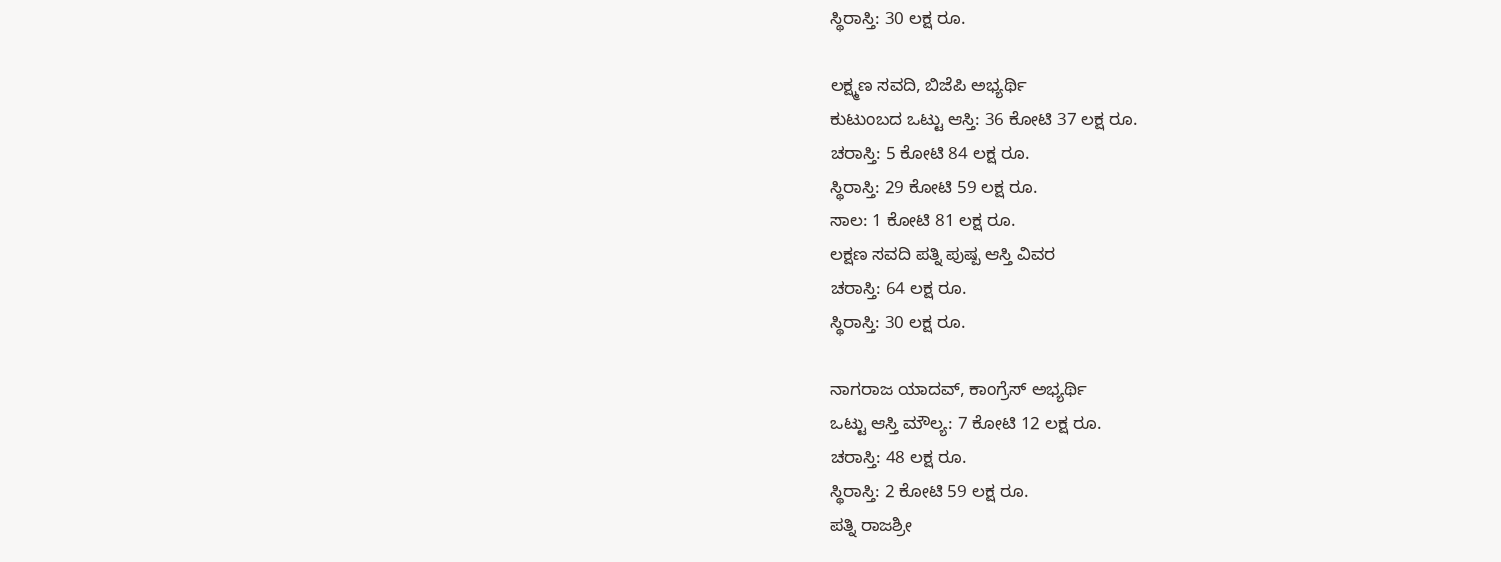ಸ್ಥಿರಾಸ್ತಿ: 30 ಲಕ್ಷ ರೂ.

ಲಕ್ಷ್ಮಣ ಸವದಿ, ಬಿಜೆಪಿ ಅಭ್ಯರ್ಥಿ
ಕುಟುಂಬದ ಒಟ್ಟು ಆಸ್ತಿ: 36 ಕೋಟಿ 37 ಲಕ್ಷ ರೂ.
ಚರಾಸ್ತಿ: 5 ಕೋಟಿ 84 ಲಕ್ಷ ರೂ.
ಸ್ಥಿರಾಸ್ತಿ: 29 ಕೋಟಿ 59 ಲಕ್ಷ ರೂ.
ಸಾಲ: 1 ಕೋಟಿ 81 ಲಕ್ಷ ರೂ.
ಲಕ್ಷಣ ಸವದಿ ಪತ್ನಿ ಪುಷ್ಪ ಆಸ್ತಿ ವಿವರ
ಚರಾಸ್ತಿ: 64 ಲಕ್ಷ ರೂ.
ಸ್ಥಿರಾಸ್ತಿ: 30 ಲಕ್ಷ ರೂ.

ನಾಗರಾಜ ಯಾದವ್, ಕಾಂಗ್ರೆಸ್‌ ಅಭ್ಯರ್ಥಿ
ಒಟ್ಟು ಆಸ್ತಿ ಮೌಲ್ಯ: 7 ಕೋಟಿ 12 ಲಕ್ಷ ರೂ.
ಚರಾಸ್ತಿ: 48 ಲಕ್ಷ ರೂ.
ಸ್ಥಿರಾಸ್ತಿ: 2 ಕೋಟಿ 59 ಲಕ್ಷ ರೂ.
ಪತ್ನಿ ರಾಜಶ್ರೀ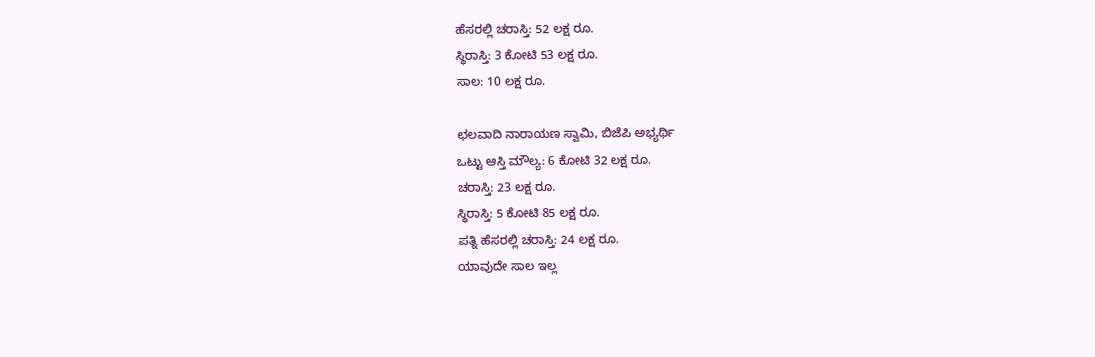ಹೆಸರಲ್ಲಿ ಚರಾಸ್ತಿ: 52 ಲಕ್ಷ ರೂ.
ಸ್ಥಿರಾಸ್ತಿ: 3 ಕೋಟಿ 53 ಲಕ್ಷ ರೂ.
ಸಾಲ: 10 ಲಕ್ಷ ರೂ.

ಛಲವಾದಿ ನಾರಾಯಣ ಸ್ವಾಮಿ, ಬಿಜೆಪಿ ಅಭ್ಯರ್ಥಿ
ಒಟ್ಟು ಆಸ್ತಿ ಮೌಲ್ಯ: 6 ಕೋಟಿ 32 ಲಕ್ಷ ರೂ.
ಚರಾಸ್ತಿ: 23 ಲಕ್ಷ ರೂ.
ಸ್ಥಿರಾಸ್ತಿ: 5 ಕೋಟಿ 85 ಲಕ್ಷ ರೂ.
ಪತ್ನಿ ಹೆಸರಲ್ಲಿ ಚರಾಸ್ತಿ: 24 ಲಕ್ಷ ರೂ.
ಯಾವುದೇ ಸಾಲ ಇಲ್ಲ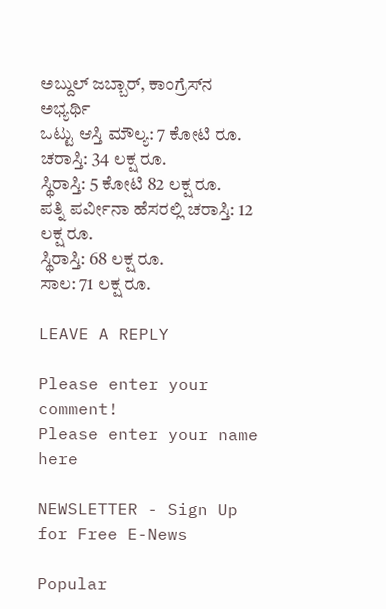ಅಬ್ದುಲ್ ಜಬ್ಬಾರ್, ಕಾಂಗ್ರೆಸ್‌ನ ಅಭ್ಯರ್ಥಿ
ಒಟ್ಟು ಆಸ್ತಿ ಮೌಲ್ಯ: 7 ಕೋಟಿ ರೂ.
ಚರಾಸ್ತಿ: 34 ಲಕ್ಷ ರೂ.
ಸ್ಥಿರಾಸ್ತಿ: 5 ಕೋಟಿ 82 ಲಕ್ಷ ರೂ.
ಪತ್ನಿ ಪರ್ವೀನಾ ಹೆಸರಲ್ಲಿ ಚರಾಸ್ತಿ: 12 ಲಕ್ಷ ರೂ.
ಸ್ಥಿರಾಸ್ತಿ: 68 ಲಕ್ಷ ರೂ.
ಸಾಲ: 71 ಲಕ್ಷ ರೂ.

LEAVE A REPLY

Please enter your comment!
Please enter your name here

NEWSLETTER - Sign Up for Free E-News

Popular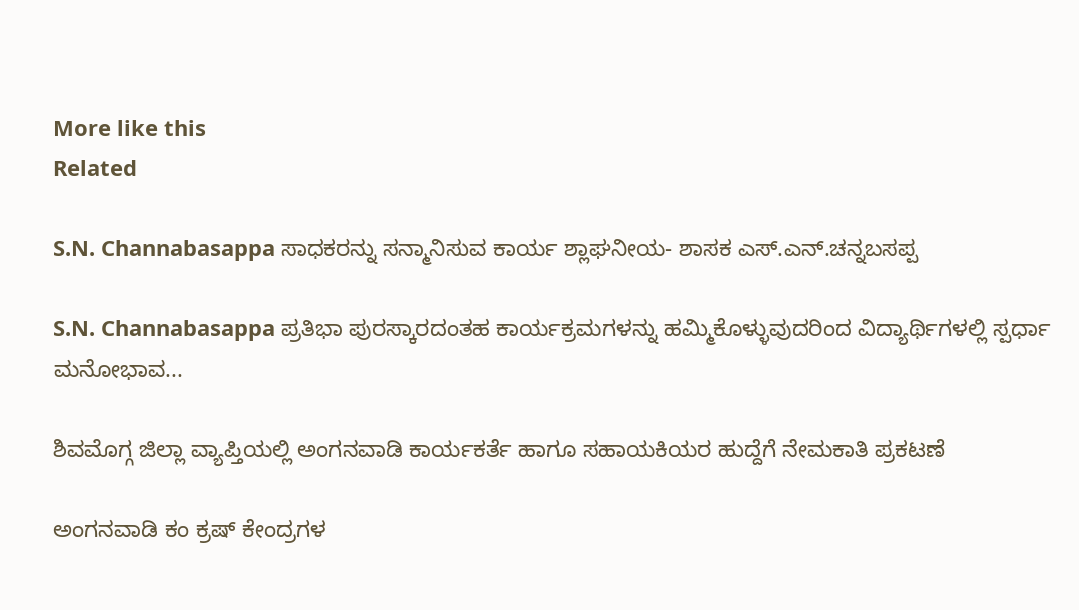More like this
Related

S.N. Channabasappa ಸಾಧಕರನ್ನು ಸನ್ಮಾನಿಸುವ ಕಾರ್ಯ ಶ್ಲಾಘನೀಯ- ಶಾಸಕ ಎಸ್.ಎನ್.ಚನ್ನಬಸಪ್ಪ

S.N. Channabasappa ಪ್ರತಿಭಾ ಪುರಸ್ಕಾರದಂತಹ ಕಾರ್ಯಕ್ರಮಗಳನ್ನು ಹಮ್ಮಿಕೊಳ್ಳುವುದರಿಂದ ವಿದ್ಯಾರ್ಥಿಗಳಲ್ಲಿ ಸ್ಪರ್ಧಾ ಮನೋಭಾವ...

ಶಿವಮೊಗ್ಗ ಜಿಲ್ಲಾ ವ್ಯಾಪ್ತಿಯಲ್ಲಿ ಅಂಗನವಾಡಿ ಕಾರ್ಯಕರ್ತೆ ಹಾಗೂ ಸಹಾಯಕಿಯರ ಹುದ್ದೆಗೆ ನೇಮಕಾತಿ ಪ್ರಕಟಣೆ

ಅಂಗನವಾಡಿ ಕಂ ಕ್ರಷ್ ಕೇಂದ್ರಗಳ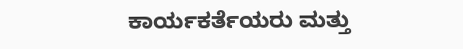ಕಾರ್ಯಕರ್ತೆಯರು ಮತ್ತು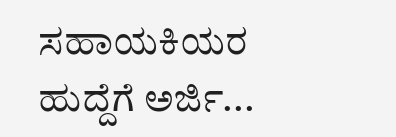ಸಹಾಯಕಿಯರ ಹುದ್ದೆಗೆ ಅರ್ಜಿ...